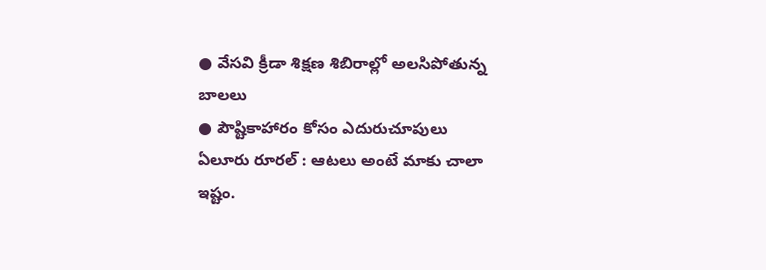● వేసవి క్రీడా శిక్షణ శిబిరాల్లో అలసిపోతున్న బాలలు
● పౌష్టికాహారం కోసం ఎదురుచూపులు
ఏలూరు రూరల్ : ఆటలు అంటే మాకు చాలా ఇష్టం.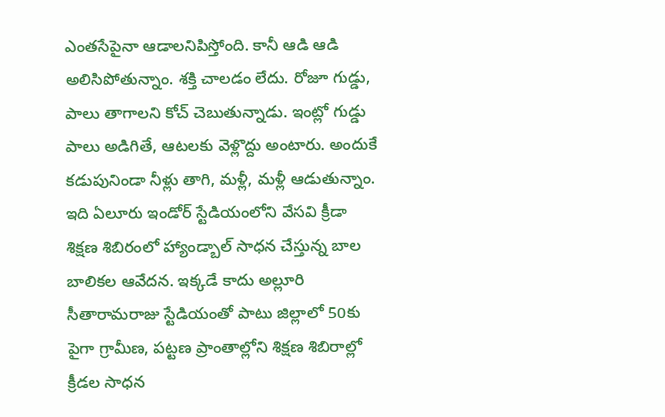ఎంతసేపైనా ఆడాలనిపిస్తోంది. కానీ ఆడి ఆడి అలిసిపోతున్నాం. శక్తి చాలడం లేదు. రోజూ గుడ్డు, పాలు తాగాలని కోచ్ చెబుతున్నాడు. ఇంట్లో గుడ్డు పాలు అడిగితే, ఆటలకు వెళ్లొద్దు అంటారు. అందుకే కడుపునిండా నీళ్లు తాగి, మళ్లీ, మళ్లీ ఆడుతున్నాం. ఇది ఏలూరు ఇండోర్ స్టేడియంలోని వేసవి క్రీడా శిక్షణ శిబిరంలో హ్యాండ్బాల్ సాధన చేస్తున్న బాల బాలికల ఆవేదన. ఇక్కడే కాదు అల్లూరి సీతారామరాజు స్టేడియంతో పాటు జిల్లాలో 50కు పైగా గ్రామీణ, పట్టణ ప్రాంతాల్లోని శిక్షణ శిబిరాల్లో క్రీడల సాధన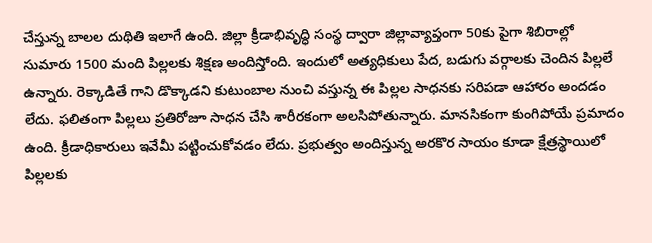చేస్తున్న బాలల దుథితి ఇలాగే ఉంది. జిల్లా క్రీడాభివృద్ధి సంస్థ ద్వారా జిల్లావ్యాప్తంగా 50కు పైగా శిబిరాల్లో సుమారు 1500 మంది పిల్లలకు శిక్షణ అందిస్తోంది. ఇందులో అత్యధికులు పేద, బడుగు వర్గాలకు చెందిన పిల్లలే ఉన్నారు. రెక్కాడితే గాని డొక్కాడని కుటుంబాల నుంచి వస్తున్న ఈ పిల్లల సాధనకు సరిపడా ఆహారం అందడం లేదు. ఫలితంగా పిల్లలు ప్రతిరోజూ సాధన చేసి శారీరకంగా అలసిపోతున్నారు. మానసికంగా కుంగిపోయే ప్రమాదం ఉంది. క్రీడాధికారులు ఇవేమీ పట్టించుకోవడం లేదు. ప్రభుత్వం అందిస్తున్న అరకొర సాయం కూడా క్షేత్రస్థాయిలో పిల్లలకు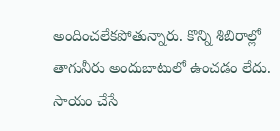అందించలేకపోతున్నారు. కొన్ని శిబిరాల్లో తాగునీరు అందుబాటులో ఉంచడం లేదు. సాయం చేసే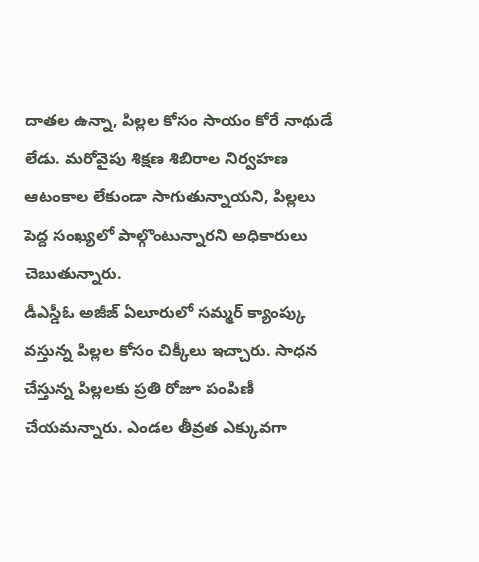దాతల ఉన్నా, పిల్లల కోసం సాయం కోరే నాథుడే లేడు. మరోవైపు శిక్షణ శిబిరాల నిర్వహణ ఆటంకాల లేకుండా సాగుతున్నాయని, పిల్లలు పెద్ద సంఖ్యలో పాల్గొంటున్నారని అధికారులు చెబుతున్నారు.
డీఎస్డీఓ అజీజ్ ఏలూరులో సమ్మర్ క్యాంప్కు వస్తున్న పిల్లల కోసం చిక్కీలు ఇచ్చారు. సాధన చేస్తున్న పిల్లలకు ప్రతి రోజూ పంపిణీ చేయమన్నారు. ఎండల తీవ్రత ఎక్కువగా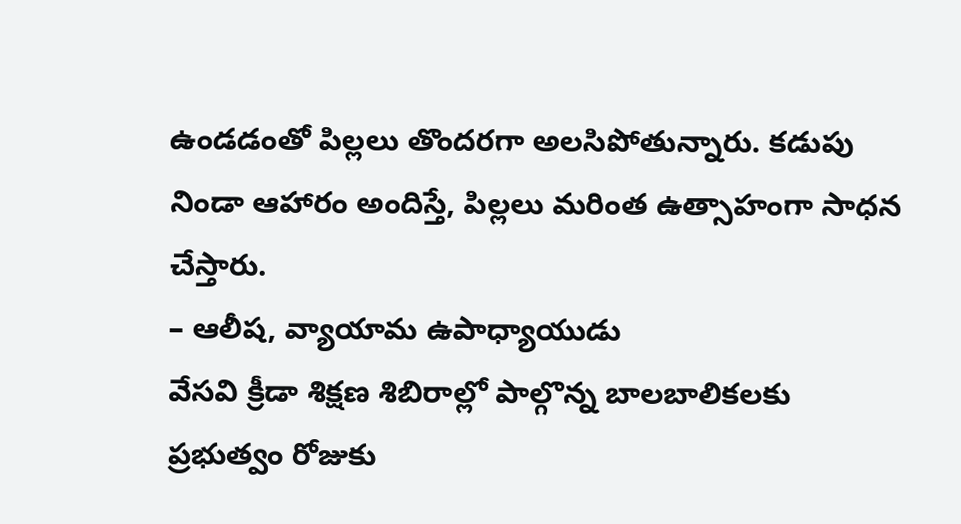ఉండడంతో పిల్లలు తొందరగా అలసిపోతున్నారు. కడుపు నిండా ఆహారం అందిస్తే, పిల్లలు మరింత ఉత్సాహంగా సాధన చేస్తారు.
– ఆలీష, వ్యాయామ ఉపాధ్యాయుడు
వేసవి క్రీడా శిక్షణ శిబిరాల్లో పాల్గొన్న బాలబాలికలకు ప్రభుత్వం రోజుకు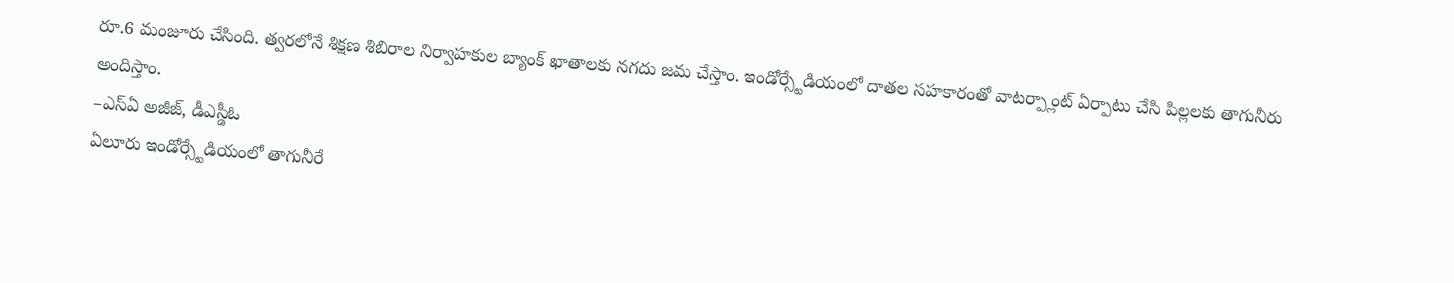రూ.6 మంజూరు చేసింది. త్వరలోనే శిక్షణ శిబిరాల నిర్వాహకుల బ్యాంక్ ఖాతాలకు నగదు జమ చేస్తాం. ఇండోర్స్టేడియంలో దాతల సహకారంతో వాటర్ప్లాంట్ ఏర్పాటు చేసి పిల్లలకు తాగునీరు అందిస్తాం.
–ఎస్ఏ అజీజ్, డీఎస్డీఓ
ఏలూరు ఇండోర్స్టేడియంలో తాగునీరే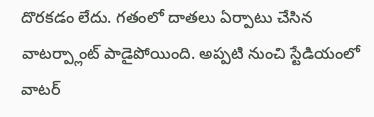దొరకడం లేదు. గతంలో దాతలు ఏర్పాటు చేసిన వాటర్ప్లాంట్ పాడైపోయింది. అప్పటి నుంచి స్టేడియంలో వాటర్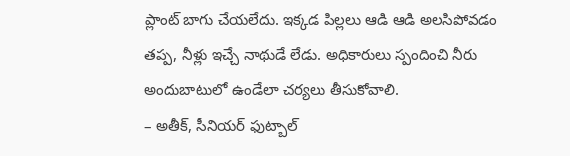ప్లాంట్ బాగు చేయలేదు. ఇక్కడ పిల్లలు ఆడి ఆడి అలసిపోవడం తప్ప, నీళ్లు ఇచ్చే నాథుడే లేడు. అధికారులు స్పందించి నీరు అందుబాటులో ఉండేలా చర్యలు తీసుకోవాలి.
– అతీక్, సీనియర్ ఫుట్బాల్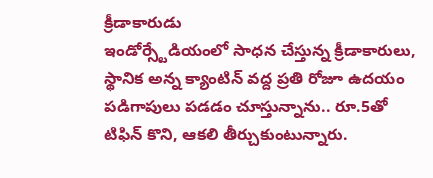క్రీడాకారుడు
ఇండోర్స్టేడియంలో సాధన చేస్తున్న క్రీడాకారులు, స్థానిక అన్న క్యాంటిన్ వద్ద ప్రతి రోజూ ఉదయం పడిగాపులు పడడం చూస్తున్నాను.. రూ.5తో టిఫిన్ కొని, ఆకలి తీర్చుకుంటున్నారు.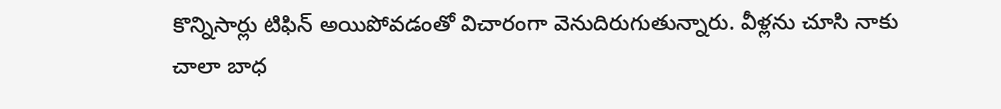కొన్నిసార్లు టిఫిన్ అయిపోవడంతో విచారంగా వెనుదిరుగుతున్నారు. వీళ్లను చూసి నాకు చాలా బాధ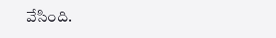వేసింది.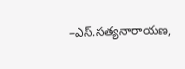–ఎస్.సత్యనారాయణ,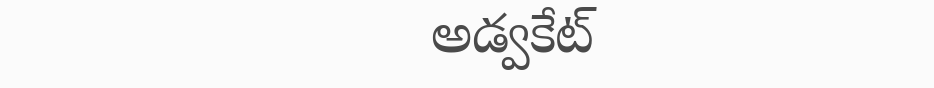అడ్వకేట్